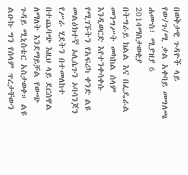በወቅታዊ ጉዳዮች ላይ የው/ጉ/ሚ ቃል አቀባይ መግለጫ
ሐሙስ፣ ሚያዝያ 6 2014ማስታወቂያ
በትግራይ ክልል እና በፌዴራል መንግሥት መካከል ሰላም እንዲወርድ እየተንቀሳቀሱ የሚገኙትን የአፍሪካ ቀንድ ልዩ መልዕክተኛ ኦሊሴጉን ኦባሳንጆን የሥራ ሂደትን በተመለከተ በተጨባጭ እዚህ ላይ ደርሰዋል ለማለት እንደማይቻል የውጭ ጉዳይ ሚኒስቴር አስታወቀ። ልዩ ልዑኩ ግን የሰላም ጥረታቸውን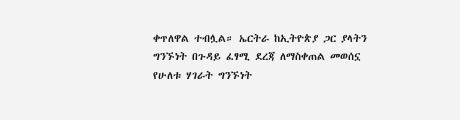ቀጥለዋል ተብሏል። ኤርትራ ከኢትዮጵያ ጋር ያላትን ግንኙነት በጉዳይ ፈፃሚ ደረጃ ለማስቀጠል መወሰኗ የሁለቱ ሃገራት ግንኙነት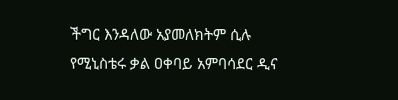ችግር እንዳለው አያመለክትም ሲሉ የሚኒስቴሩ ቃል ዐቀባይ አምባሳደር ዲና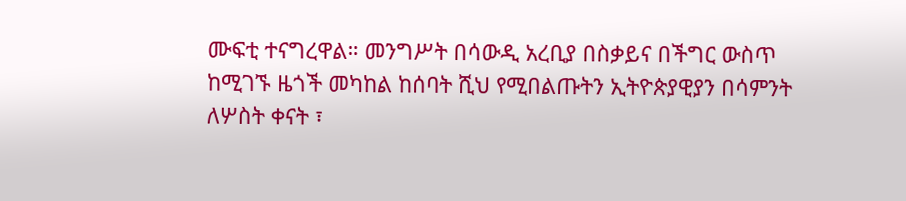ሙፍቲ ተናግረዋል። መንግሥት በሳውዲ አረቢያ በስቃይና በችግር ውስጥ ከሚገኙ ዜጎች መካከል ከሰባት ሺህ የሚበልጡትን ኢትዮጵያዊያን በሳምንት ለሦስት ቀናት ፣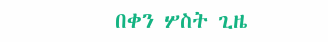በቀን ሦስት ጊዜ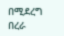በሚደረግ በረራ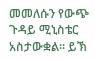መመለሱን የውጭ ጉዳይ ሚኒስቴር አስታውቋል። ይኽ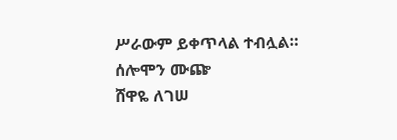ሥራውም ይቀጥላል ተብሏል።
ሰሎሞን ሙጬ
ሸዋዬ ለገሠ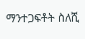ማንተጋፍቶት ስለሺ